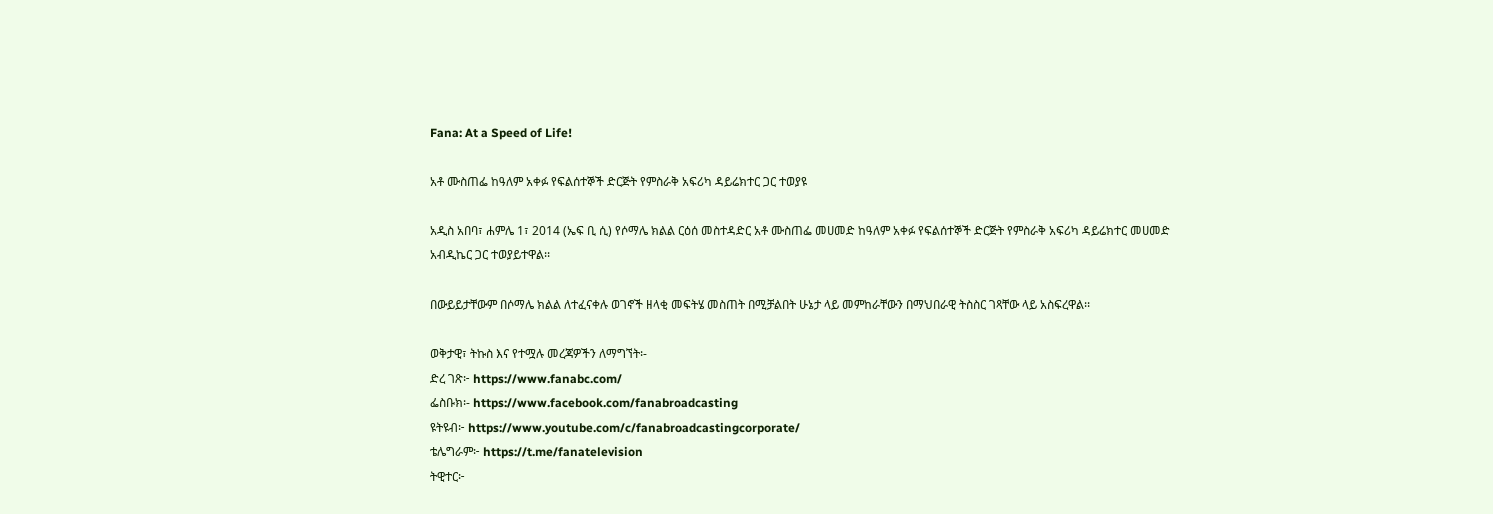Fana: At a Speed of Life!

አቶ ሙስጠፌ ከዓለም አቀፉ የፍልሰተኞች ድርጅት የምስራቅ አፍሪካ ዳይሬክተር ጋር ተወያዩ

አዲስ አበባ፣ ሐምሌ 1፣ 2014 (ኤፍ ቢ ሲ) የሶማሌ ክልል ርዕሰ መስተዳድር አቶ ሙስጠፌ መሀመድ ከዓለም አቀፉ የፍልሰተኞች ድርጅት የምስራቅ አፍሪካ ዳይሬክተር መሀመድ አብዲኬር ጋር ተወያይተዋል፡፡

በውይይታቸውም በሶማሌ ክልል ለተፈናቀሉ ወገኖች ዘላቂ መፍትሄ መስጠት በሚቻልበት ሁኔታ ላይ መምከራቸውን በማህበራዊ ትስስር ገጻቸው ላይ አስፍረዋል፡፡

ወቅታዊ፣ ትኩስ እና የተሟሉ መረጃዎችን ለማግኘት፡-
ድረ ገጽ፦ https://www.fanabc.com/
ፌስቡክ፡- https://www.facebook.com/fanabroadcasting
ዩትዩብ፦ https://www.youtube.com/c/fanabroadcastingcorporate/
ቴሌግራም፦ https://t.me/fanatelevision
ትዊተር፦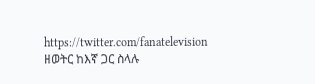https://twitter.com/fanatelevision
ዘወትር ከእኛ ጋር ስላሉ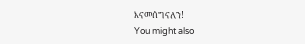እናመሰግናለን!
You might also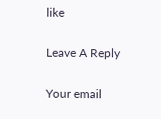like

Leave A Reply

Your email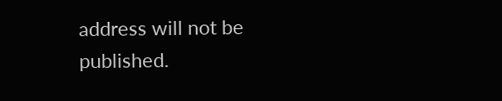address will not be published.